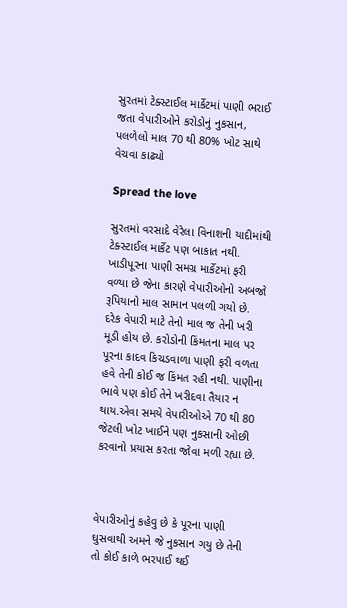સુરતમાં ટેક્સ્ટાઈલ માર્કેટમાં પાણી ભરાઈ જતા વેપારીઓને કરોડોનું નુકસાન, પલળેલો માલ 70 થી 80% ખોટ સાથે વેચવા કાઢ્યો

Spread the love

સુરતમાં વરસાદે વેરેલા વિનાશની યાદીમાંથી ટેક્સ્ટાઈલ માર્કેટ પણ બાકાત નથી. ખાડીપૂરના પાણી સમગ્ર માર્કેટમાં ફરી વળ્યા છે જેના કારણે વેપારીઓનો અબજો રૂપિયાનો માલ સામાન પલળી ગયો છે. દરેક વેપારી માટે તેનો માલ જ તેની ખરી મૂડી હોય છે. કરોડોની કિંમતના માલ પર પૂરના કાદવ કિચડવાળા પાણી ફરી વળતા હવે તેની કોઈ જ કિંમત રહી નથી. પાણીના ભાવે પણ કોઈ તેને ખરીદવા તૈયાર ન થાય.એવા સમયે વેપારીઓએ 70 થી 80 જેટલી ખોટ ખાઈને પણ નુકસાની ઓછી કરવાનો પ્રયાસ કરતા જોવા મળી રહ્યા છે.



વેપારીઓનું કહેવુ છે કે પૂરના પાણી ઘુસવાથી અમને જે નુકસાન ગયુ છે તેની તો કોઈ કાળે ભરપાઈ થઈ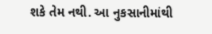શકે તેમ નથી. આ નુકસાનીમાંથી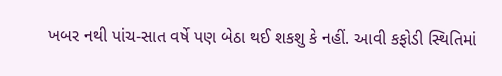ખબર નથી પાંચ-સાત વર્ષે પણ બેઠા થઈ શકશુ કે નહીં. આવી કફોડી સ્થિતિમાં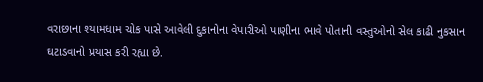વરાછાના શ્યામધામ ચોક પાસે આવેલી દુકાનોના વેપારીઓ પાણીના ભાવે પોતાની વસ્તુઓનો સેલ કાઢી નુકસાન ઘટાડવાનો પ્રયાસ કરી રહ્યા છે.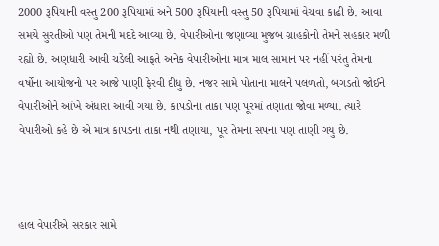2000 રૂપિયાની વસ્તુ 200 રૂપિયામાં અને 500 રૂપિયાની વસ્તુ 50 રૂપિયામાં વેચવા કાઢી છે. આવા સમયે સુરતીઓ પણ તેમની મદદે આવ્યા છે. વેપારીઓના જણાવ્યા મુજબ ગ્રાહકોનો તેમને સહકાર મળી રહ્યો છે. અણધારી આવી ચડેલી આફતે અનેક વેપારીઓના માત્ર માલ સામાન પર નહીં પરંતુ તેમના વર્ષોના આયોજનો પર આજે પાણી ફેરવી દીધુ છે. નજર સામે પોતાના માલને પલળતો, બગડતો જોઈને વેપારીઓને આંખે અંધારા આવી ગયા છે. કાપડોના તાકા પણ પૂરમાં તણાતા જોવા મળ્યા. ત્યારે વેપારીઓ કહે છે એ માત્ર કાપડના તાકા નથી તણાયા, પૂર તેમના સપના પણ તાણી ગયુ છે.



હાલ વેપારીએ સરકાર સામે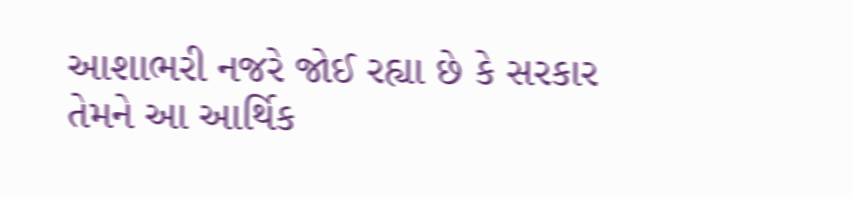આશાભરી નજરે જોઈ રહ્યા છે કે સરકાર તેમને આ આર્થિક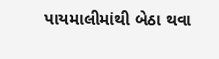પાયમાલીમાંથી બેઠા થવા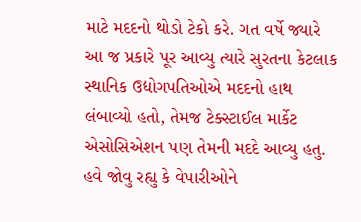માટે મદદનો થોડો ટેકો કરે. ગત વર્ષે જ્યારે આ જ પ્રકારે પૂર આવ્યુ ત્યારે સુરતના કેટલાક સ્થાનિક ઉદ્યોગપતિઓએ મદદનો હાથ લંબાવ્યો હતો, તેમજ ટેક્સ્ટાઈલ માર્કેટ એસોસિએશન પણ તેમની મદદે આવ્યુ હતુ. હવે જોવુ રહ્યુ કે વેપારીઓને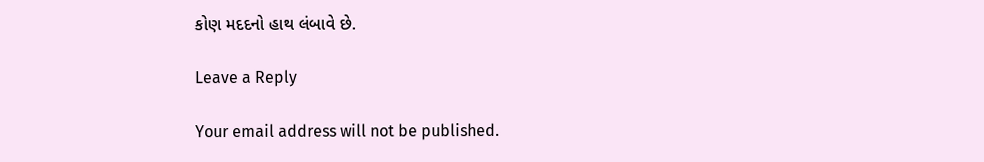કોણ મદદનો હાથ લંબાવે છે.

Leave a Reply

Your email address will not be published.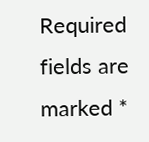Required fields are marked *